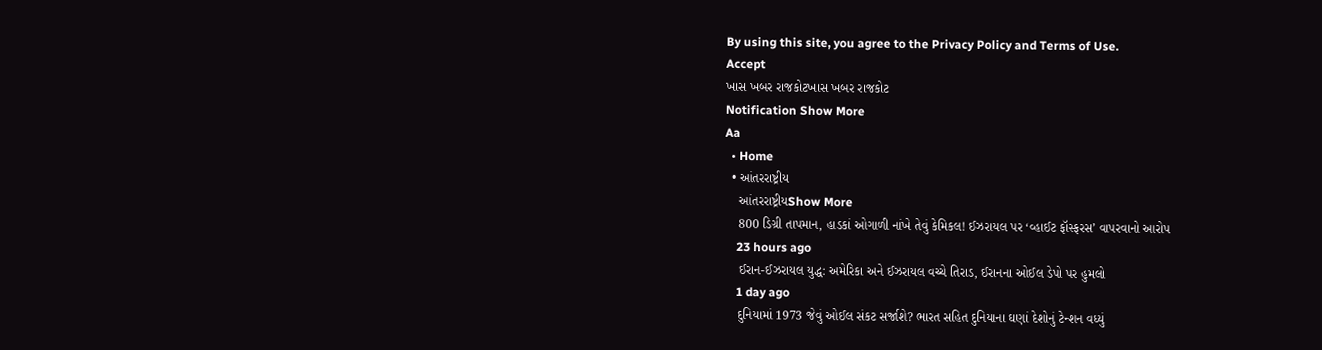By using this site, you agree to the Privacy Policy and Terms of Use.
Accept
ખાસ ખબર રાજકોટખાસ ખબર રાજકોટ
Notification Show More
Aa
  • Home
  • આંતરરાષ્ટ્રીય
    આંતરરાષ્ટ્રીયShow More
    800 ડિગ્રી તાપમાન, હાડકાં ઓગાળી નાંખે તેવું કેમિકલ! ઈઝરાયલ પર ‘વ્હાઈટ ફૉસ્ફરસ’ વાપરવાનો આરોપ
    23 hours ago
    ઈરાન-ઈઝરાયલ યુદ્ધ: અમેરિકા અને ઈઝરાયલ વચ્ચે તિરાડ, ઈરાનના ઓઈલ ડેપો પર હુમલો
    1 day ago
    દુનિયામાં 1973 જેવું ઓઈલ સંકટ સર્જાશે? ભારત સહિત દુનિયાના ઘણાં દેશોનું ટેન્શન વધ્યું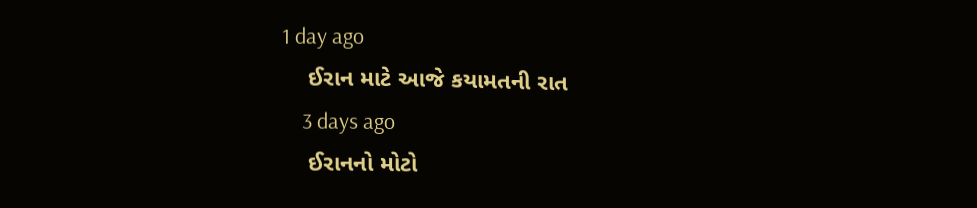1 day ago
    ઈરાન માટે આજે કયામતની રાત
    3 days ago
    ઈરાનનો મોટો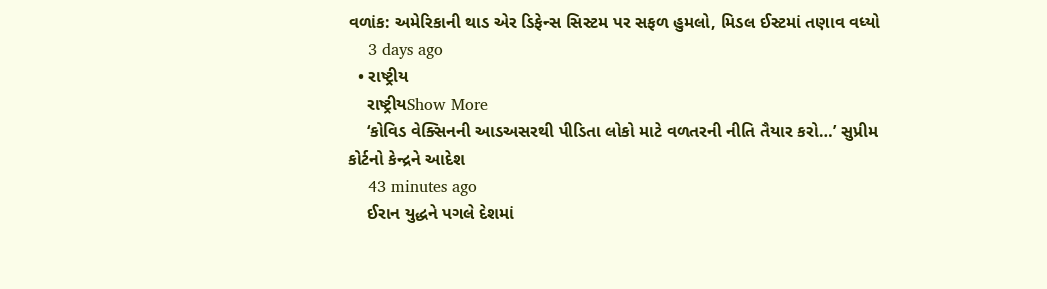વળાંક: અમેરિકાની થાડ એર ડિફેન્સ સિસ્ટમ પર સફળ હુમલો, મિડલ ઈસ્ટમાં તણાવ વધ્યો
    3 days ago
  • રાષ્ટ્રીય
    રાષ્ટ્રીયShow More
    ‘કોવિડ વેક્સિનની આડઅસરથી પીડિતા લોકો માટે વળતરની નીતિ તૈયાર કરો…’ સુપ્રીમ કોર્ટનો કેન્દ્રને આદેશ
    43 minutes ago
    ઈરાન યુદ્ધને પગલે દેશમાં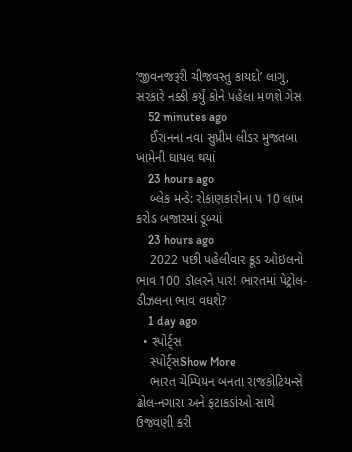‘જીવનજરૂરી ચીજવસ્તુ કાયદો’ લાગુ, સરકારે નક્કી કર્યું કોને પહેલા મળશે ગેસ
    52 minutes ago
    ઈરાનના નવા સુપ્રીમ લીડર મુજતબા ખામેની ઘાયલ થયાં
    23 hours ago
    બ્લેક મન્ડે: રોકાણકારોના પ 10 લાખ કરોડ બજારમાં ડૂબ્યાં
    23 hours ago
    2022 પછી પહેલીવાર ક્રૂડ ઓઇલનો ભાવ 100 ડૉલરને પાર! ભારતમાં પેટ્રોલ-ડીઝલના ભાવ વધશે?
    1 day ago
  • સ્પોર્ટ્સ
    સ્પોર્ટ્સShow More
    ભારત ચેમ્પિયન બનતા રાજકોટિયન્સે ઢોલ-નગારા અને ફટાકડાંઓ સાથે ઉજવણી કરી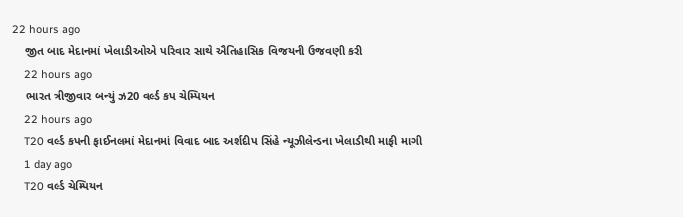22 hours ago
    જીત બાદ મેદાનમાં ખેલાડીઓએ પરિવાર સાથે ઐતિહાસિક વિજયની ઉજવણી કરી
    22 hours ago
    ભારત ત્રીજીવાર બન્યું ઝ20 વર્લ્ડ કપ ચેમ્પિયન
    22 hours ago
    T20 વર્લ્ડ કપની ફાઈનલમાં મેદાનમાં વિવાદ બાદ અર્શદીપ સિંહે ન્યૂઝીલેન્ડના ખેલાડીથી માફી માગી
    1 day ago
    T20 વર્લ્ડ ચેમ્પિયન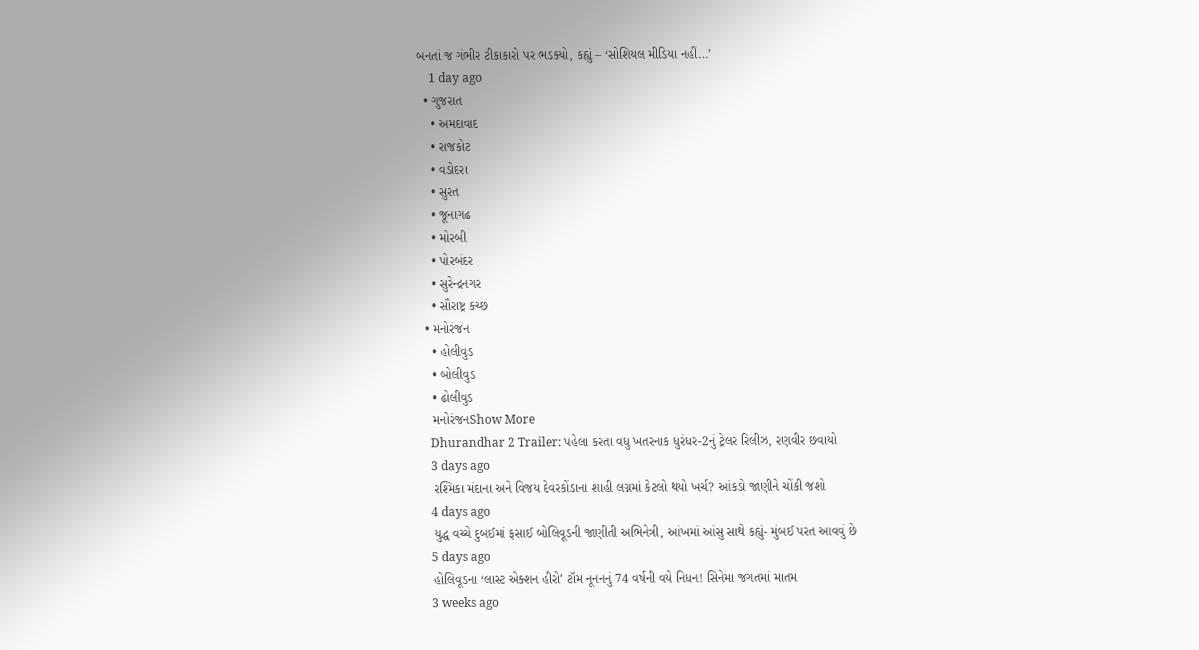બનતાં જ ગંભીર ટીકાકારો પર ભડક્યો, કહ્યું – ‘સોશિયલ મીડિયા નહીં…’
    1 day ago
  • ગુજરાત
    • અમદાવાદ
    • રાજકોટ
    • વડોદરા
    • સુરત
    • જૂનાગઢ
    • મોરબી
    • પોરબંદર
    • સુરેન્દ્રનગર
    • સૌરાષ્ટ્ર કચ્છ
  • મનોરંજન
    • હોલીવુડ
    • બોલીવુડ
    • ઢોલીવુડ
    મનોરંજનShow More
    Dhurandhar 2 Trailer: પહેલા કરતા વધુ ખતરનાક ધુરંધર-2નું ટ્રેલર રિલીઝ, રણવીર છવાયો
    3 days ago
    રશ્મિકા મંદાના અને વિજય દેવરકોંડાના શાહી લગ્નમાં કેટલો થયો ખર્ચ? આંકડો જાણીને ચોંકી જશો
    4 days ago
    યુદ્ધ વચ્ચે દુબઈમાં ફસાઈ બોલિવૂડની જાણીતી અભિનેત્રી, આંખમાં આંસુ સાથે કહ્યું- મુંબઈ પરત આવવું છે
    5 days ago
    હોલિવૂડના ‘લાસ્ટ એક્શન હીરો’ ટૉમ નૂનનનું 74 વર્ષની વયે નિધન! સિનેમા જગતમાં માતમ
    3 weeks ago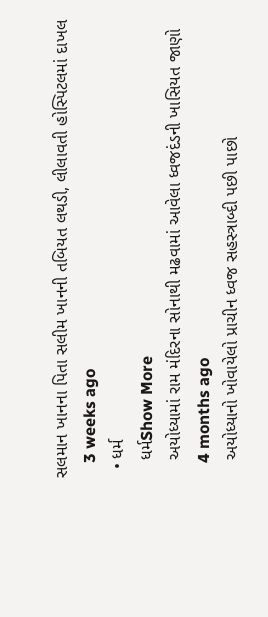સલમાન ખાનના પિતા સલીમ ખાનની તબિયત લથડી, લીલાવતી હોસ્પિટલમાં દાખલ
    3 weeks ago
  • ધર્મ
    ધર્મShow More
    અયોધ્યામાં રામ મંદિરના સોનાથી મઢવામાં આવેલા ધ્વજદંડની ખાસિયત જાણો
    4 months ago
    અયોધ્યાનો ખોવાયેલો પ્રાચીન ધ્વજ સહસ્ત્રાબ્દી પછી પાછો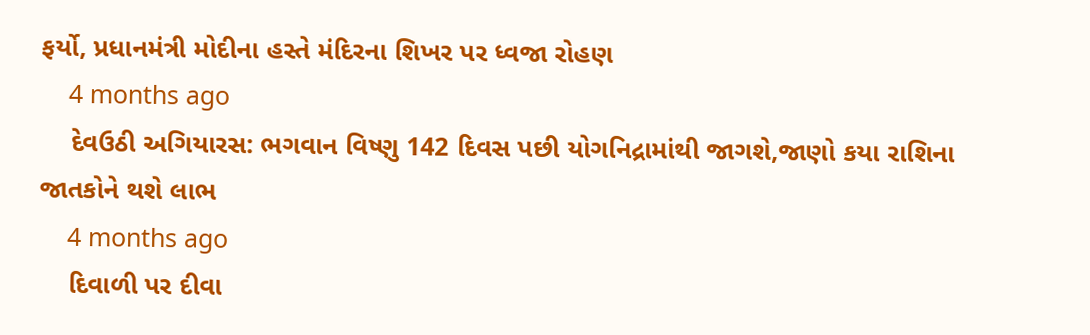ફર્યો, પ્રધાનમંત્રી મોદીના હસ્તે મંદિરના શિખર પર ધ્વજા રોહણ
    4 months ago
    દેવઉઠી અગિયારસ: ભગવાન વિષ્ણુ 142 દિવસ પછી યોગનિદ્રામાંથી જાગશે,જાણો કયા રાશિના જાતકોને થશે લાભ
    4 months ago
    દિવાળી પર દીવા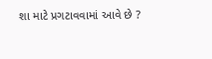શા માટે પ્રગટાવવામાં આવે છે ?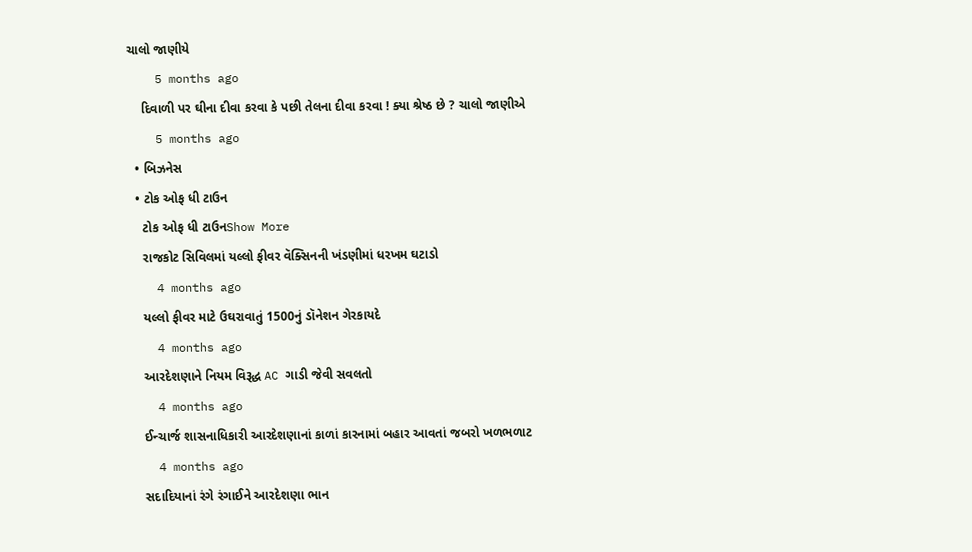ચાલો જાણીયે
    5 months ago
    દિવાળી પર ઘીના દીવા કરવા કે પછી તેલના દીવા કરવા ! ક્યા શ્રેષ્ઠ છે ? ચાલો જાણીએ
    5 months ago
  • બિઝનેસ
  • ટોક ઓફ ધી ટાઉન
    ટોક ઓફ ધી ટાઉનShow More
    રાજકોટ સિવિલમાં યલ્લો ફીવર વૅક્સિનની ખંડણીમાં ધરખમ ઘટાડો
    4 months ago
    યલ્લો ફીવર માટે ઉઘરાવાતું 1500નું ડૉનેશન ગેરકાયદે
    4 months ago
    આરદેશણાને નિયમ વિરૂદ્ધ AC ગાડી જેવી સવલતો
    4 months ago
    ઈન્ચાર્જ શાસનાધિકારી આરદેશણાનાં કાળાં કારનામાં બહાર આવતાં જબરો ખળભળાટ
    4 months ago
    સદાદિયાનાં રંગે રંગાઈને આરદેશણા ભાન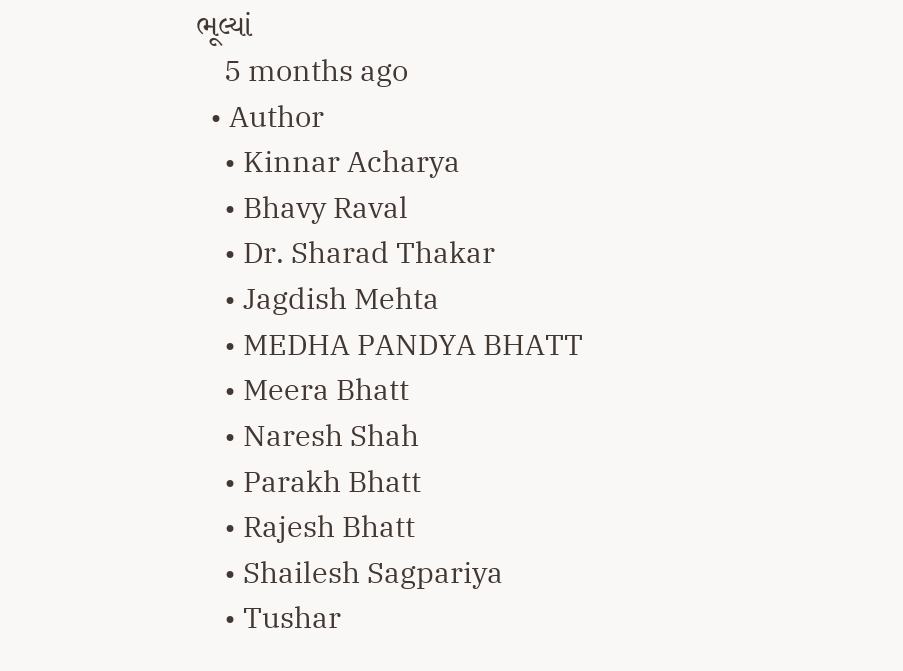ભૂલ્યાં
    5 months ago
  • Author
    • Kinnar Acharya
    • Bhavy Raval
    • Dr. Sharad Thakar
    • Jagdish Mehta
    • MEDHA PANDYA BHATT
    • Meera Bhatt
    • Naresh Shah
    • Parakh Bhatt
    • Rajesh Bhatt
    • Shailesh Sagpariya
    • Tushar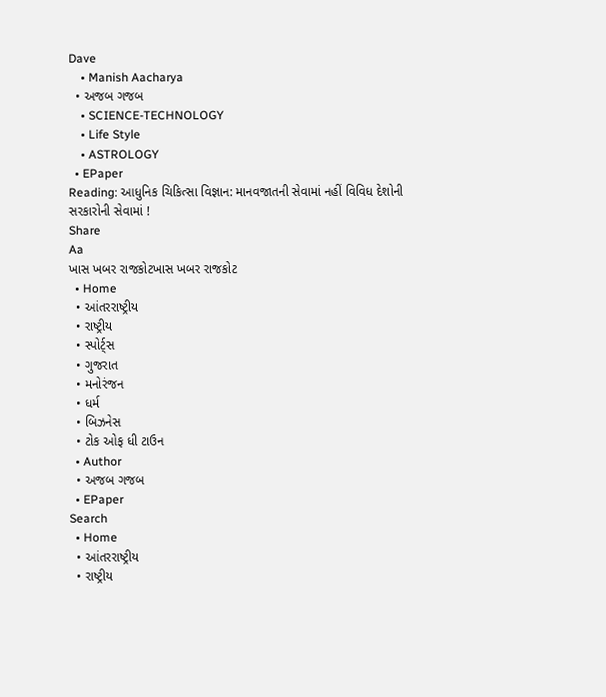Dave
    • Manish Aacharya
  • અજબ ગજબ
    • SCIENCE-TECHNOLOGY
    • Life Style
    • ASTROLOGY
  • EPaper
Reading: આધુનિક ચિકિત્સા વિજ્ઞાન: માનવજાતની સેવામાં નહીં વિવિધ દેશોની સરકારોની સેવામાં !
Share
Aa
ખાસ ખબર રાજકોટખાસ ખબર રાજકોટ
  • Home
  • આંતરરાષ્ટ્રીય
  • રાષ્ટ્રીય
  • સ્પોર્ટ્સ
  • ગુજરાત
  • મનોરંજન
  • ધર્મ
  • બિઝનેસ
  • ટોક ઓફ ધી ટાઉન
  • Author
  • અજબ ગજબ
  • EPaper
Search
  • Home
  • આંતરરાષ્ટ્રીય
  • રાષ્ટ્રીય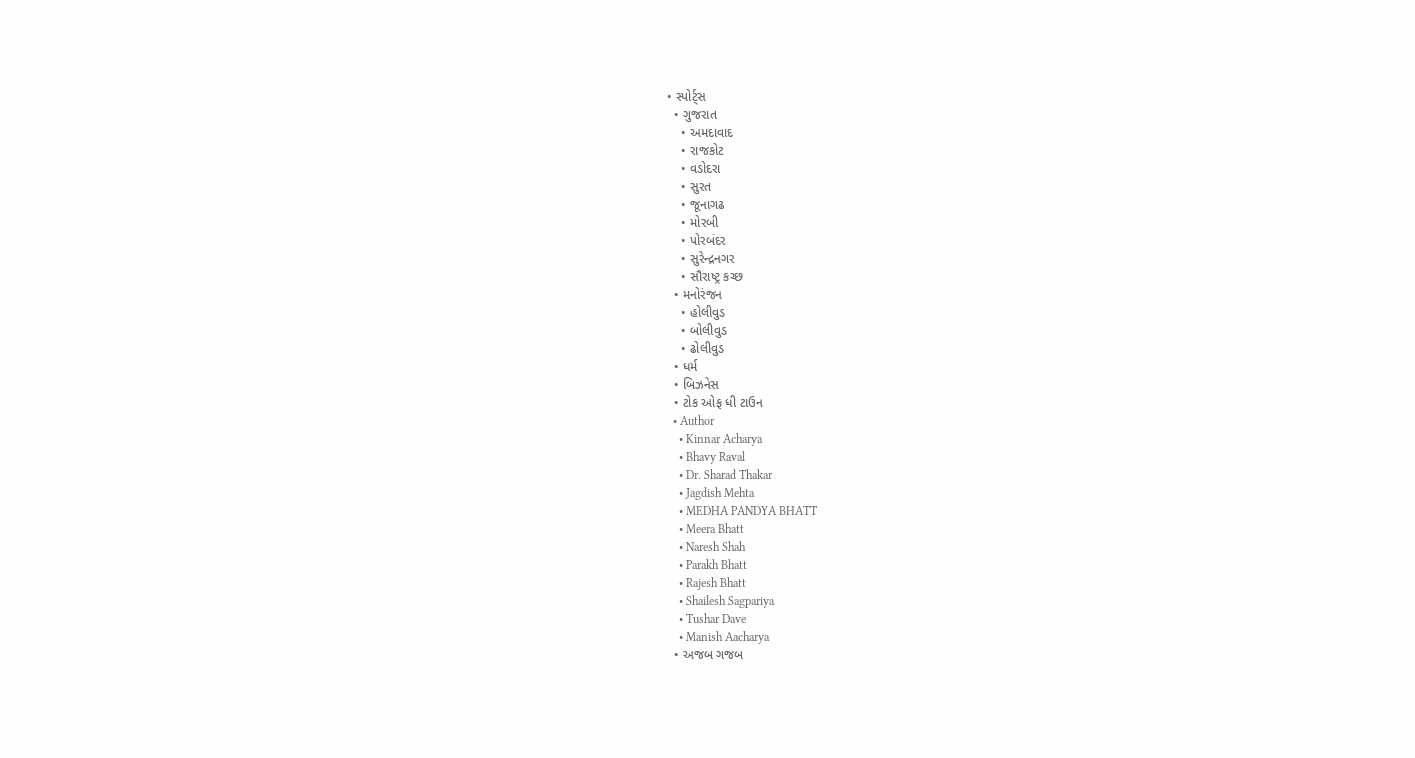• સ્પોર્ટ્સ
  • ગુજરાત
    • અમદાવાદ
    • રાજકોટ
    • વડોદરા
    • સુરત
    • જૂનાગઢ
    • મોરબી
    • પોરબંદર
    • સુરેન્દ્રનગર
    • સૌરાષ્ટ્ર કચ્છ
  • મનોરંજન
    • હોલીવુડ
    • બોલીવુડ
    • ઢોલીવુડ
  • ધર્મ
  • બિઝનેસ
  • ટોક ઓફ ધી ટાઉન
  • Author
    • Kinnar Acharya
    • Bhavy Raval
    • Dr. Sharad Thakar
    • Jagdish Mehta
    • MEDHA PANDYA BHATT
    • Meera Bhatt
    • Naresh Shah
    • Parakh Bhatt
    • Rajesh Bhatt
    • Shailesh Sagpariya
    • Tushar Dave
    • Manish Aacharya
  • અજબ ગજબ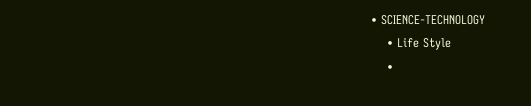• SCIENCE-TECHNOLOGY
    • Life Style
    •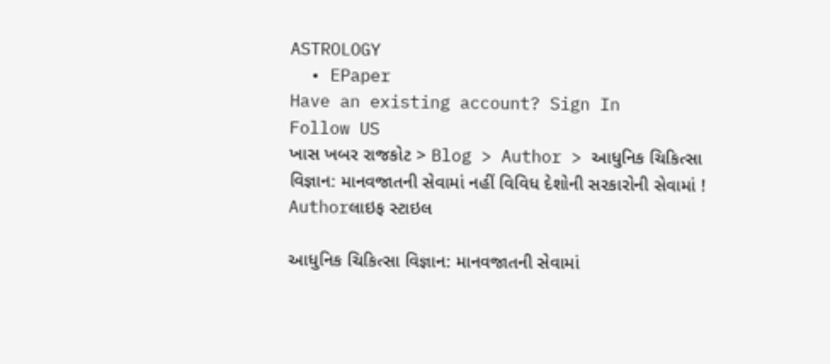ASTROLOGY
  • EPaper
Have an existing account? Sign In
Follow US
ખાસ ખબર રાજકોટ > Blog > Author > આધુનિક ચિકિત્સા વિજ્ઞાન: માનવજાતની સેવામાં નહીં વિવિધ દેશોની સરકારોની સેવામાં !
Authorલાઇફ સ્ટાઇલ

આધુનિક ચિકિત્સા વિજ્ઞાન: માનવજાતની સેવામાં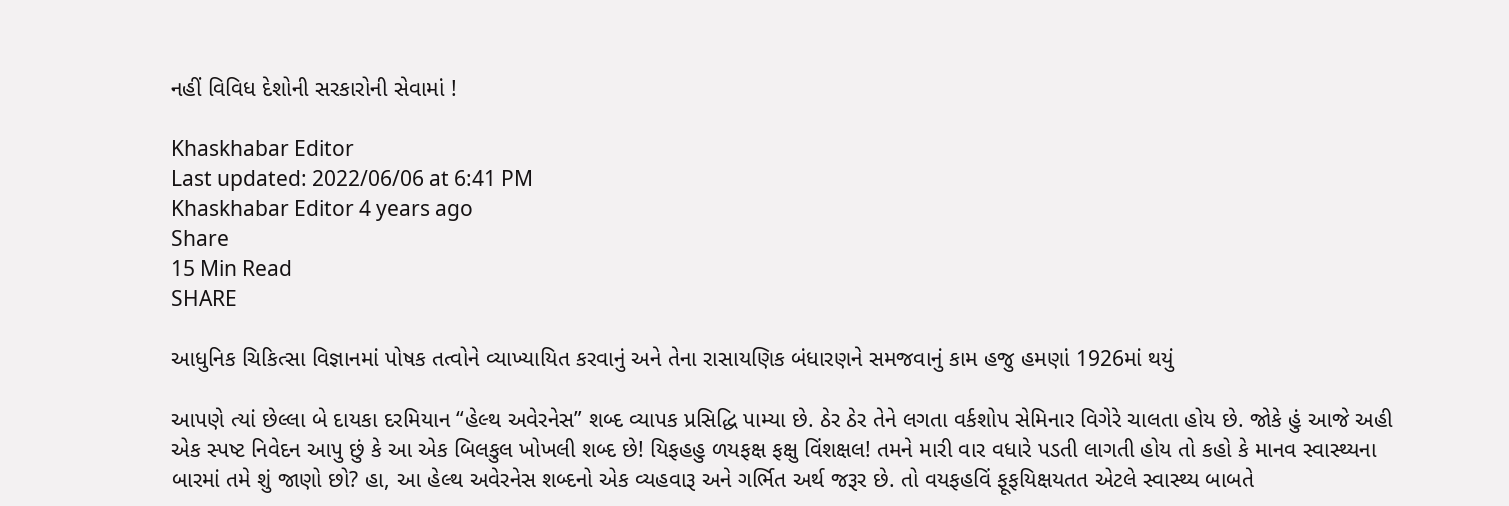નહીં વિવિધ દેશોની સરકારોની સેવામાં !

Khaskhabar Editor
Last updated: 2022/06/06 at 6:41 PM
Khaskhabar Editor 4 years ago
Share
15 Min Read
SHARE

આધુનિક ચિકિત્સા વિજ્ઞાનમાં પોષક તત્વોને વ્યાખ્યાયિત કરવાનું અને તેના રાસાયણિક બંધારણને સમજવાનું કામ હજુ હમણાં 1926માં થયું

આપણે ત્યાં છેલ્લા બે દાયકા દરમિયાન “હેલ્થ અવેરનેસ” શબ્દ વ્યાપક પ્રસિદ્ધિ પામ્યા છે. ઠેર ઠેર તેને લગતા વર્કશોપ સેમિનાર વિગેરે ચાલતા હોય છે. જોકે હું આજે અહી એક સ્પષ્ટ નિવેદન આપુ છું કે આ એક બિલકુલ ખોખલી શબ્દ છે! યિફહહુ ળયફક્ષ ફક્ષુ વિંશક્ષલ! તમને મારી વાર વધારે પડતી લાગતી હોય તો કહો કે માનવ સ્વાસ્થ્યના બારમાં તમે શું જાણો છો? હા, આ હેલ્થ અવેરનેસ શબ્દનો એક વ્યહવારૂ અને ગર્ભિત અર્થ જરૂર છે. તો વયફહવિં ફૂફયિક્ષયતત એટલે સ્વાસ્થ્ય બાબતે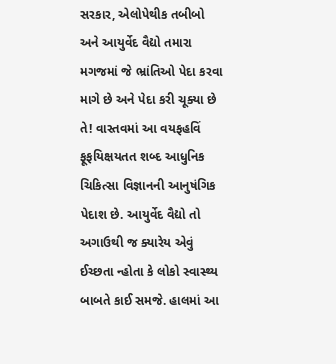સરકાર, એલોપેથીક તબીબો અને આયુર્વેદ વૈદ્યો તમારા મગજમાં જે ભ્રાંતિઓ પેદા કરવા માગે છે અને પેદા કરી ચૂક્યા છે તે! વાસ્તવમાં આ વયફહવિં ફૂફયિક્ષયતત શબ્દ આધુનિક ચિકિત્સા વિજ્ઞાનની આનુષંગિક પેદાશ છે. આયુર્વેદ વૈદ્યો તો અગાઉથી જ ક્યારેય એવું ઈચ્છતા ન્હોતા કે લોકો સ્વાસ્થ્ય બાબતે કાઈ સમજે. હાલમાં આ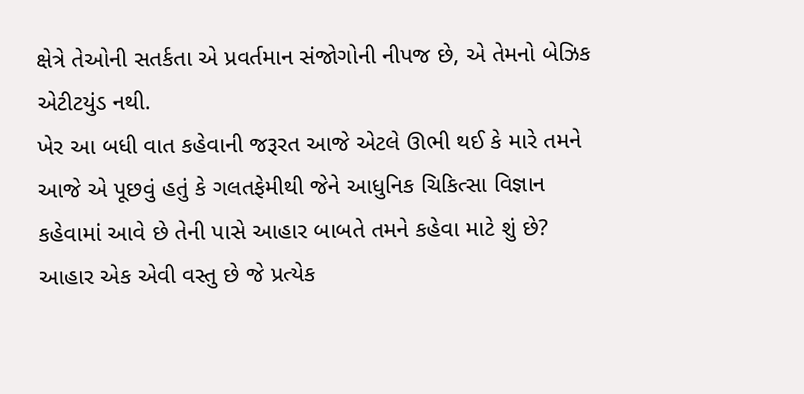ક્ષેત્રે તેઓની સતર્કતા એ પ્રવર્તમાન સંજોગોની નીપજ છે, એ તેમનો બેઝિક એટીટયુંડ નથી.
ખેર આ બધી વાત કહેવાની જરૂરત આજે એટલે ઊભી થઈ કે મારે તમને આજે એ પૂછવું હતું કે ગલતફેમીથી જેને આધુનિક ચિકિત્સા વિજ્ઞાન કહેવામાં આવે છે તેની પાસે આહાર બાબતે તમને કહેવા માટે શું છે? આહાર એક એવી વસ્તુ છે જે પ્રત્યેક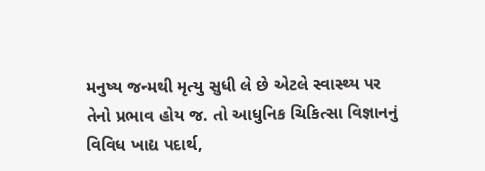મનુષ્ય જન્મથી મૃત્યુ સુધી લે છે એટલે સ્વાસ્થ્ય પર તેનો પ્રભાવ હોય જ. તો આધુનિક ચિકિત્સા વિજ્ઞાનનું વિવિધ ખાદ્ય પદાર્થ,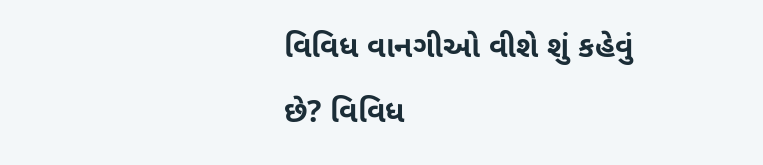વિવિધ વાનગીઓ વીશે શું કહેવું છે? વિવિધ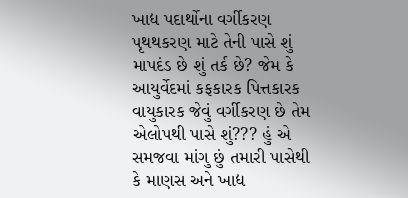ખાદ્ય પદાર્થોના વર્ગીકરણ પૃથથકરણ માટે તેની પાસે શું માપદંડ છે શું તર્ક છે? જેમ કે આયુર્વેદમાં કફકારક પિત્તકારક વાયુકારક જેવું વર્ગીકરણ છે તેમ એલોપથી પાસે શું??? હું એ સમજવા માંગુ છું તમારી પાસેથી કે માણસ અને ખાદ્ય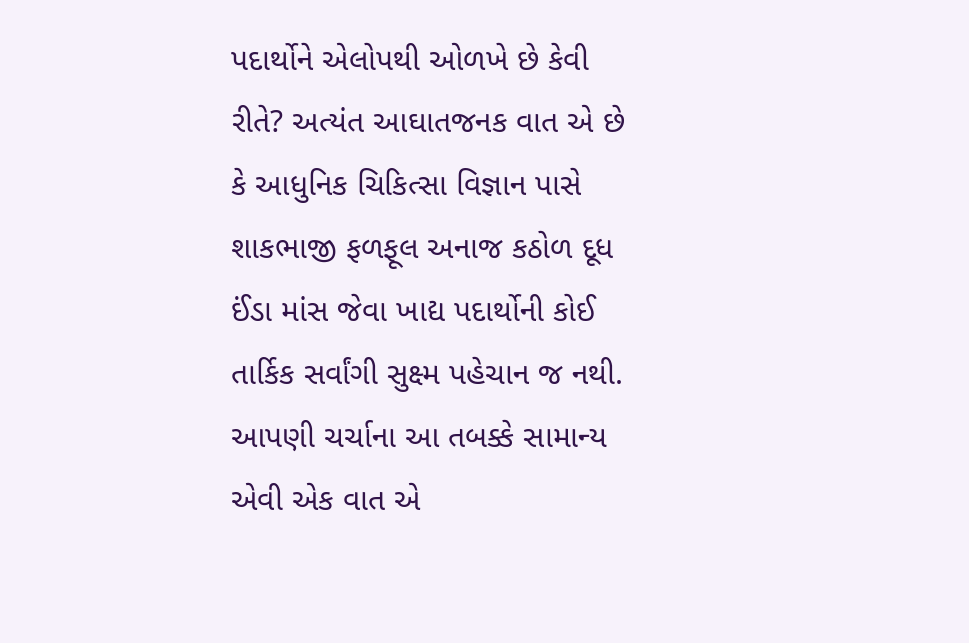પદાર્થોને એલોપથી ઓળખે છે કેવી રીતે? અત્યંત આઘાતજનક વાત એ છે કે આધુનિક ચિકિત્સા વિજ્ઞાન પાસે શાકભાજી ફળફૂલ અનાજ કઠોળ દૂધ ઈંડા માંસ જેવા ખાદ્ય પદાર્થોની કોઈ તાર્કિક સર્વાંગી સુક્ષ્મ પહેચાન જ નથી. આપણી ચર્ચાના આ તબક્કે સામાન્ય એવી એક વાત એ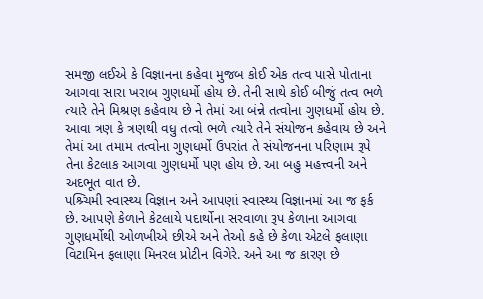સમજી લઈએ કે વિજ્ઞાનના કહેવા મુજબ કોઈ એક તત્વ પાસે પોતાના આગવા સારા ખરાબ ગુણધર્મો હોય છે. તેની સાથે કોઈ બીજું તત્વ ભળે ત્યારે તેને મિશ્રણ કહેવાય છે ને તેમાં આ બંન્ને તત્વોના ગુણધર્મો હોય છે. આવા ત્રણ કે ત્રણથી વધુ તત્વો ભળે ત્યારે તેને સંયોજન કહેવાય છે અને તેમાં આ તમામ તત્વોના ગુણધર્મો ઉપરાંત તે સંયોજનના પરિણામ રૂપે તેના કેટલાક આગવા ગુણધર્મો પણ હોય છે. આ બહુ મહત્ત્વની અને અદભૂત વાત છે.
પશ્ર્ચિમી સ્વાસ્થ્ય વિજ્ઞાન અને આપણાં સ્વાસ્થ્ય વિજ્ઞાનમાં આ જ ફર્ક છે. આપણે કેળાને કેટલાયે પદાર્થોના સરવાળા રૂપ કેળાના આગવા ગુણધર્મોથી ઓળખીએ છીએ અને તેઓ કહે છે કેળા એટલે ફલાણા વિટામિન ફલાણા મિનરલ પ્રોટીન વિગેરે. અને આ જ કારણ છે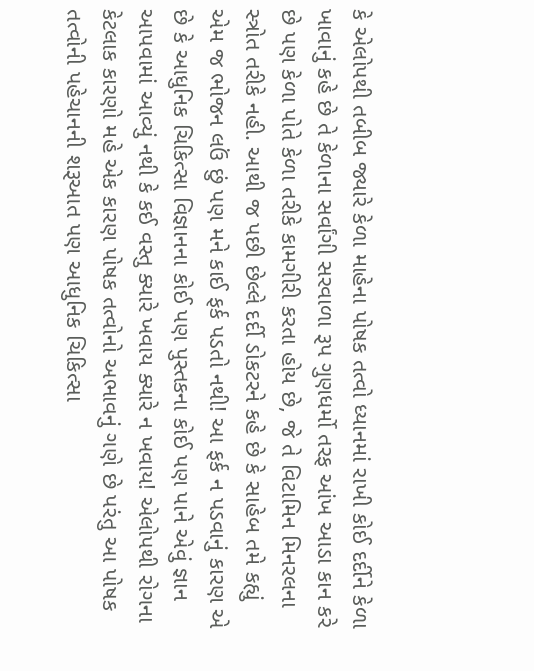કે એલોપથી તબીબ જ્યારે કેળા માહેના પોષક તત્વો ધ્યાનમાં રાખી કોઈ દર્દીને કેળા ખાવાનું કહે છે તે કેળાના સર્વાંગી સરવાળા રૂપ ગુણધર્મો તરફ આંખ આડા કાન કરે છે પણ કેળા પોતે કેળા તરીકે કામગીરી કરતા હોય છે, જે તે વિટામિન મિનરલના સ્ત્રોત તરીકે નહી. આથી જ પછી છેલ્લે દર્દી ડોકટરને કહે છે કે સાહેબ તમે કહ્યું એમ જ ભોજન લઉં છું પણ મને કાઈ ફર્ક પડતો નથી! આ ફર્ક ન પડવાનું કારણ એ છે કે આધુનિક ચિકિત્સા વિજ્ઞાનના કોઈ પણ પુસ્તકના કોઈ પણ પાને એવું જ્ઞાન આપવામાં આવ્યું નથી કે કઈ વસ્તુ ક્યારે ખવાય ક્યારે ન ખવાય! એલોપથી રોગના કેટલાક કારણો મહે એક કારણ પોષક તત્વોનો અભાવનું ગણે છે પરંતુ આ પોષક તત્વોની પહેચાનની શરૂઆત પણ આધુનિક ચિકિત્સા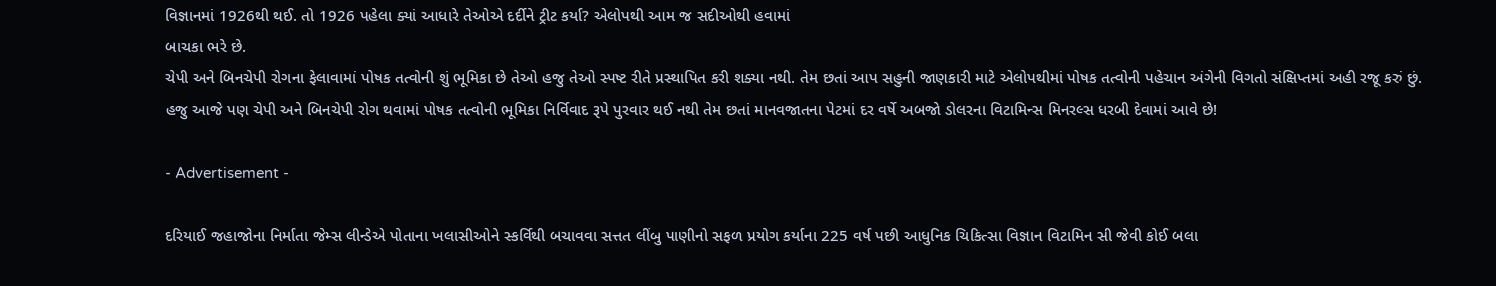વિજ્ઞાનમાં 1926થી થઈ. તો 1926 પહેલા ક્યાં આધારે તેઓએ દર્દીને ટ્રીટ કર્યા? એલોપથી આમ જ સદીઓથી હવામાં
બાચકા ભરે છે.
ચેપી અને બિનચેપી રોગના ફેલાવામાં પોષક તત્વોની શું ભૂમિકા છે તેઓ હજુ તેઓ સ્પષ્ટ રીતે પ્રસ્થાપિત કરી શક્યા નથી. તેમ છતાં આપ સહુની જાણકારી માટે એલોપથીમાં પોષક તત્વોની પહેચાન અંગેની વિગતો સંક્ષિપ્તમાં અહી રજૂ કરું છું.
હજુ આજે પણ ચેપી અને બિનચેપી રોગ થવામાં પોષક તત્વોની ભૂમિકા નિર્વિવાદ રૂપે પુરવાર થઈ નથી તેમ છતાં માનવજાતના પેટમાં દર વર્ષે અબજો ડોલરના વિટામિન્સ મિનરલ્સ ધરબી દેવામાં આવે છે!

- Advertisement -

દરિયાઈ જહાજોના નિર્માતા જેમ્સ લીન્ડેએ પોતાના ખલાસીઓને સ્કર્વિથી બચાવવા સત્તત લીંબુ પાણીનો સફળ પ્રયોગ કર્યાના 225 વર્ષ પછી આધુનિક ચિકિત્સા વિજ્ઞાન વિટામિન સી જેવી કોઈ બલા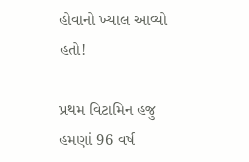હોવાનો ખ્યાલ આવ્યો હતો!

પ્રથમ વિટામિન હજુ હમણાં 96 વર્ષ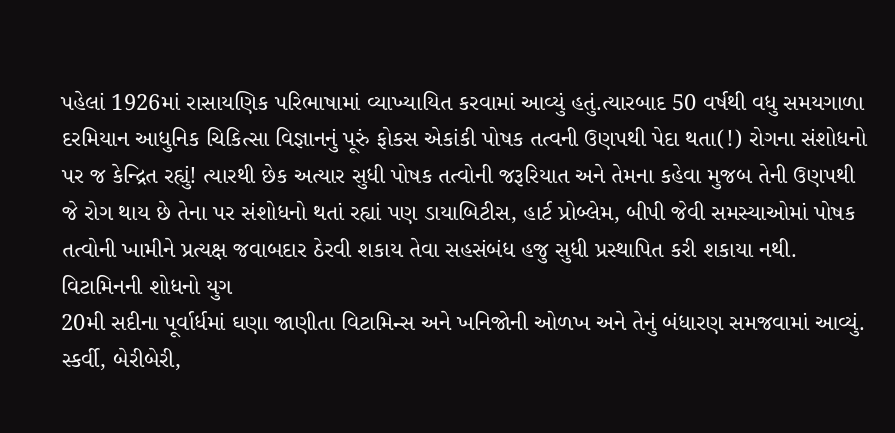પહેલાં 1926માં રાસાયણિક પરિભાષામાં વ્યાખ્યાયિત કરવામાં આવ્યું હતું.ત્યારબાદ 50 વર્ષથી વધુ સમયગાળા દરમિયાન આધુનિક ચિકિત્સા વિજ્ઞાનનું પૂરું ફોકસ એકાંકી પોષક તત્વની ઉણપથી પેદા થતા(!) રોગના સંશોધનો પર જ કેન્દ્રિત રહ્યું! ત્યારથી છેક અત્યાર સુધી પોષક તત્વોની જરૂરિયાત અને તેમના કહેવા મુજબ તેની ઉણપથી જે રોગ થાય છે તેના પર સંશોધનો થતાં રહ્યાં પણ ડાયાબિટીસ, હાર્ટ પ્રોબ્લેમ, બીપી જેવી સમસ્યાઓમાં પોષક તત્વોની ખામીને પ્રત્યક્ષ જવાબદાર ઠેરવી શકાય તેવા સહસંબંધ હજુ સુધી પ્રસ્થાપિત કરી શકાયા નથી.
વિટામિનની શોધનો યુગ
20મી સદીના પૂર્વાર્ધમાં ઘણા જાણીતા વિટામિન્સ અને ખનિજોની ઓળખ અને તેનું બંધારણ સમજવામાં આવ્યું. સ્કર્વી, બેરીબેરી,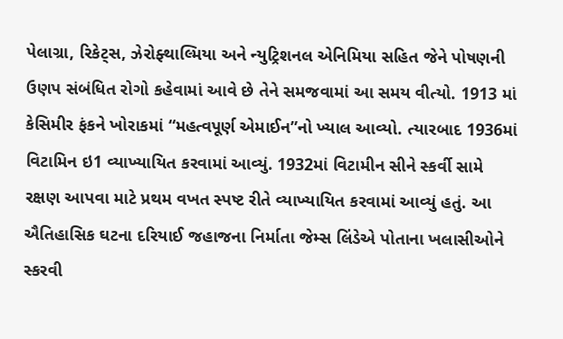પેલાગ્રા, રિકેટ્સ, ઝેરોફ્થાલ્મિયા અને ન્યુટ્રિશનલ એનિમિયા સહિત જેને પોષણની ઉણપ સંબંધિત રોગો કહેવામાં આવે છે તેને સમજવામાં આ સમય વીત્યો. 1913 માં કેસિમીર ફંકને ખોરાકમાં “મહત્વપૂર્ણ એમાઈન”નો ખ્યાલ આવ્યો. ત્યારબાદ 1936માં વિટામિન ઇ1 વ્યાખ્યાયિત કરવામાં આવ્યું. 1932માં વિટામીન સીને સ્કર્વી સામે રક્ષણ આપવા માટે પ્રથમ વખત સ્પષ્ટ રીતે વ્યાખ્યાયિત કરવામાં આવ્યું હતું. આ ઐતિહાસિક ઘટના દરિયાઈ જહાજના નિર્માતા જેમ્સ લિંડેએ પોતાના ખલાસીઓને સ્કરવી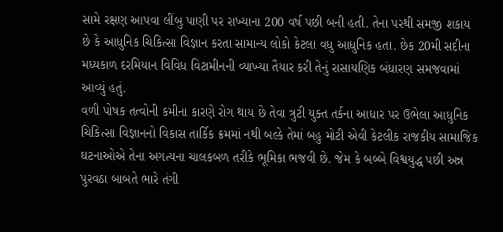સામે રક્ષણ આપવા લીંબુ પાણી પર રાખ્યાના 200 વર્ષ પછી બની હતી. તેના પરથી સમજી શકાય છે કે આધુનિક ચિકિત્સા વિજ્ઞાન કરતા સામાન્ય લોકો કેટલા વધુ આધુનિક હતા. છેક 20મી સદીના મધ્યકાળ દરમિયાન વિવિધ વિટામીનની વ્યાખ્યા તૈયાર કરી તેનું રાસાયણિક બંધારણ સમજવામાં આવ્યું હતું.
વળી પોષક તત્વોની કમીના કારણે રોગ થાય છે તેવા ત્રુટી યુક્ત તર્કના આધાર પર ઉભેલા આધુનિક ચિકિત્સા વિજ્ઞાનનો વિકાસ તાર્કિક ક્રમમાં નથી બલ્કે તેમાં બહુ મોટી એવી કેટલીક રાજકીય સામાજિક ઘટનાઓએ તેના અગત્યના ચાલકબળ તરીકે ભૂમિકા ભજવી છે. જેમ કે બબ્બે વિશ્વયુદ્ધ પછી અન્ન પુરવઠા બાબતે ભારે તંગી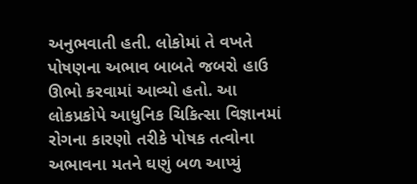અનુભવાતી હતી. લોકોમાં તે વખતે પોષણના અભાવ બાબતે જબરો હાઉ ઊભો કરવામાં આવ્યો હતો. આ લોકપ્રકોપે આધુનિક ચિકિત્સા વિજ્ઞાનમાં રોગના કારણો તરીકે પોષક તત્વોના અભાવના મતને ઘણું બળ આપ્યું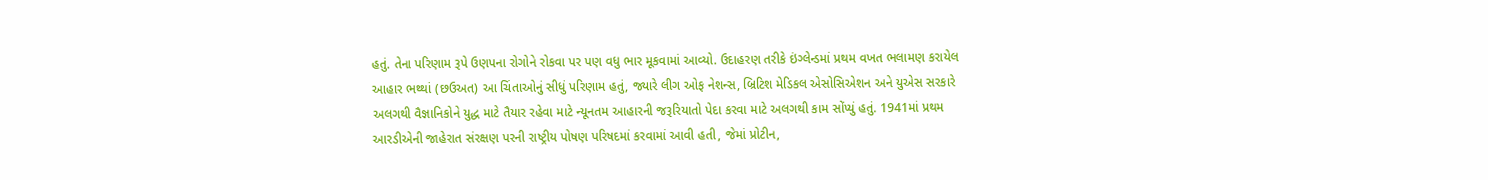હતું. તેના પરિણામ રૂપે ઉણપના રોગોને રોકવા પર પણ વધુ ભાર મૂકવામાં આવ્યો. ઉદાહરણ તરીકે ઇંગ્લેન્ડમાં પ્રથમ વખત ભલામણ કરાયેલ આહાર ભથ્થાં (છઉઅત) આ ચિંતાઓનું સીધું પરિણામ હતું, જ્યારે લીગ ઓફ નેશન્સ, બ્રિટિશ મેડિકલ એસોસિએશન અને યુએસ સરકારે અલગથી વૈજ્ઞાનિકોને યુદ્ધ માટે તૈયાર રહેવા માટે ન્યૂનતમ આહારની જરૂરિયાતો પેદા કરવા માટે અલગથી કામ સોંપ્યું હતું. 1941માં પ્રથમ આરડીએની જાહેરાત સંરક્ષણ પરની રાષ્ટ્રીય પોષણ પરિષદમાં કરવામાં આવી હતી, જેમાં પ્રોટીન,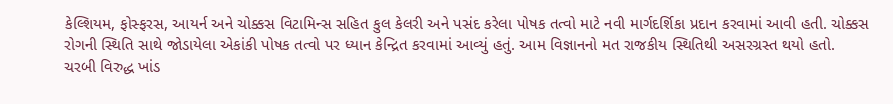કેલ્શિયમ, ફોસ્ફરસ, આયર્ન અને ચોક્કસ વિટામિન્સ સહિત કુલ કેલરી અને પસંદ કરેલા પોષક તત્વો માટે નવી માર્ગદર્શિકા પ્રદાન કરવામાં આવી હતી. ચોક્કસ રોગની સ્થિતિ સાથે જોડાયેલા એકાંકી પોષક તત્વો પર ધ્યાન કેન્દ્રિત કરવામાં આવ્યું હતું. આમ વિજ્ઞાનનો મત રાજકીય સ્થિતિથી અસરગ્રસ્ત થયો હતો.
ચરબી વિરુદ્ધ ખાંડ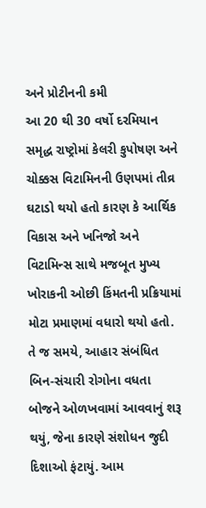અને પ્રોટીનની કમી
આ 20 થી 30 વર્ષો દરમિયાન સમૃદ્ધ રાષ્ટ્રોમાં કેલરી કુપોષણ અને ચોક્કસ વિટામિનની ઉણપમાં તીવ્ર ઘટાડો થયો હતો કારણ કે આર્થિક વિકાસ અને ખનિજો અને વિટામિન્સ સાથે મજબૂત મુખ્ય ખોરાકની ઓછી કિંમતની પ્રક્રિયામાં મોટા પ્રમાણમાં વધારો થયો હતો. તે જ સમયે, આહાર સંબંધિત બિન-સંચારી રોગોના વધતા બોજને ઓળખવામાં આવવાનું શરૂ થયું, જેના કારણે સંશોધન જુદી દિશાઓ ફંટાયું. આમ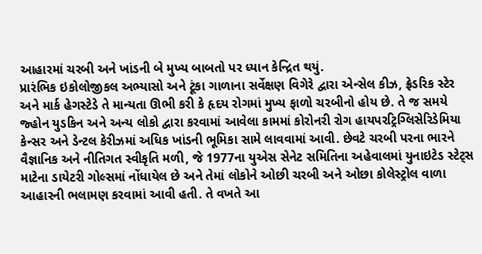આહારમાં ચરબી અને ખાંડની બે મુખ્ય બાબતો પર ધ્યાન કેન્દ્રિત થયું.
પ્રારંભિક ઇકોલોજીકલ અભ્યાસો અને ટૂંકા ગાળાના સર્વેક્ષણ વિગેરે દ્વારા એન્સેલ કીઝ, ફ્રેડરિક સ્ટેર અને માર્ક હેગસ્ટેડે તે માન્યતા ઊભી કરી કે હૃદય રોગમાં મુખ્ય ફાળો ચરબીનો હોય છે. તે જ સમયે જ્હોન યુડકિન અને અન્ય લોકો દ્વારા કરવામાં આવેલા કામમાં કોરોનરી રોગ હાયપરટ્રિગ્લિસેરિડેમિયા કેન્સર અને ડેન્ટલ કેરીઝમાં અધિક ખાંડની ભૂમિકા સામે લાવવામાં આવી. છેવટે ચરબી પરના ભારને વૈજ્ઞાનિક અને નીતિગત સ્વીકૃતિ મળી, જે 1977ના યુએસ સેનેટ સમિતિના અહેવાલમાં યુનાઇટેડ સ્ટેટ્સ માટેના ડાયેટરી ગોલ્સમાં નોંધાયેલ છે અને તેમાં લોકોને ઓછી ચરબી અને ઓછા કોલેસ્ટ્રોલ વાળા આહારની ભલામણ કરવામાં આવી હતી. તે વખતે આ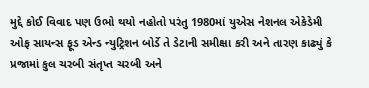મુદ્દે કોઈ વિવાદ પણ ઉભો થયો નહોતો પરંતુ 1980માં યુએસ નેશનલ એકેડેમી ઓફ સાયન્સ ફૂડ એન્ડ ન્યુટ્રિશન બોર્ડે તે ડેટાની સમીક્ષા કરી અને તારણ કાઢ્યું કે પ્રજામાં કુલ ચરબી સંતૃપ્ત ચરબી અને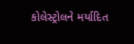કોલેસ્ટ્રોલને મર્યાદિત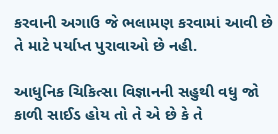કરવાની અગાઉ જે ભલામણ કરવામાં આવી છે તે માટે પર્યાપ્ત પુરાવાઓ છે નહી.

આધુનિક ચિકિત્સા વિજ્ઞાનની સહુથી વધુ જો કાળી સાઈડ હોય તો તે એ છે કે તે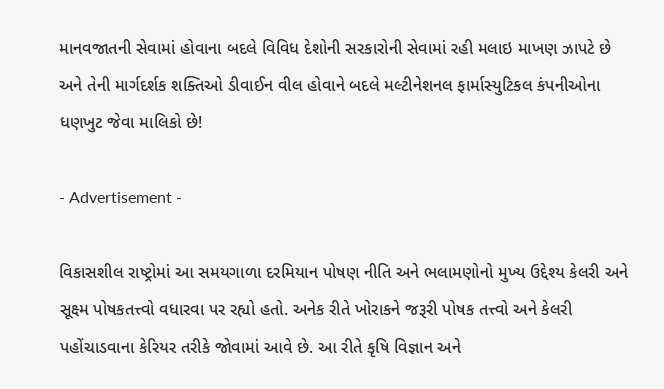માનવજાતની સેવામાં હોવાના બદલે વિવિધ દેશોની સરકારોની સેવામાં રહી મલાઇ માખણ ઝાપટે છે અને તેની માર્ગદર્શક શક્તિઓ ડીવાઈન વીલ હોવાને બદલે મલ્ટીનેશનલ ફાર્માસ્યુટિકલ કંપનીઓના ધણખુટ જેવા માલિકો છે!

- Advertisement -

વિકાસશીલ રાષ્ટ્રોમાં આ સમયગાળા દરમિયાન પોષણ નીતિ અને ભલામણોનો મુખ્ય ઉદ્દેશ્ય કેલરી અને સૂક્ષ્મ પોષકતત્ત્વો વધારવા પર રહ્યો હતો. અનેક રીતે ખોરાકને જરૂરી પોષક તત્ત્વો અને કેલરી પહોંચાડવાના કેરિયર તરીકે જોવામાં આવે છે. આ રીતે કૃષિ વિજ્ઞાન અને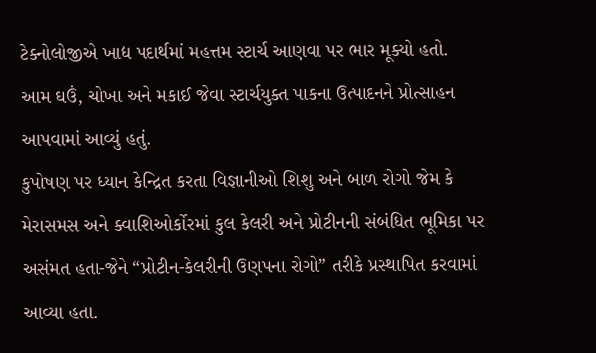ટેક્નોલોજીએ ખાદ્ય પદાર્થમાં મહત્તમ સ્ટાર્ચ આણવા પર ભાર મૂક્યો હતો. આમ ઘઉં, ચોખા અને મકાઈ જેવા સ્ટાર્ચયુક્ત પાકના ઉત્પાદનને પ્રોત્સાહન આપવામાં આવ્યું હતું.
કુપોષણ પર ધ્યાન કેન્દ્રિત કરતા વિજ્ઞાનીઓ શિશુ અને બાળ રોગો જેમ કે મેરાસમસ અને ક્વાશિઓર્કોરમાં કુલ કેલરી અને પ્રોટીનની સંબંધિત ભૂમિકા પર અસંમત હતા-જેને “પ્રોટીન-કેલરીની ઉણપના રોગો” તરીકે પ્રસ્થાપિત કરવામાં આવ્યા હતા.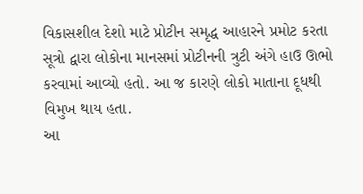વિકાસશીલ દેશો માટે પ્રોટીન સમૃદ્ધ આહારને પ્રમોટ કરતા સૂત્રો દ્વારા લોકોના માનસમાં પ્રોટીનની ત્રુટી અંગે હાઉ ઊભો કરવામાં આવ્યો હતો. આ જ કારણે લોકો માતાના દૂધથી વિમુખ થાય હતા.
આ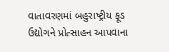વાતાવરણમાં બહુરાષ્ટ્રીય ફૂડ ઉદ્યોગને પ્રોત્સાહન આપવાના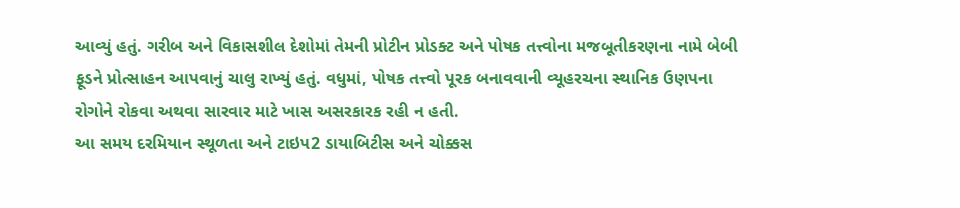આવ્યું હતું. ગરીબ અને વિકાસશીલ દેશોમાં તેમની પ્રોટીન પ્રોડક્ટ અને પોષક તત્ત્વોના મજબૂતીકરણના નામે બેબી ફૂડને પ્રોત્સાહન આપવાનું ચાલુ રાખ્યું હતું. વધુમાં, પોષક તત્ત્વો પૂરક બનાવવાની વ્યૂહરચના સ્થાનિક ઉણપના રોગોને રોકવા અથવા સારવાર માટે ખાસ અસરકારક રહી ન હતી.
આ સમય દરમિયાન સ્થૂળતા અને ટાઇપ2 ડાયાબિટીસ અને ચોક્કસ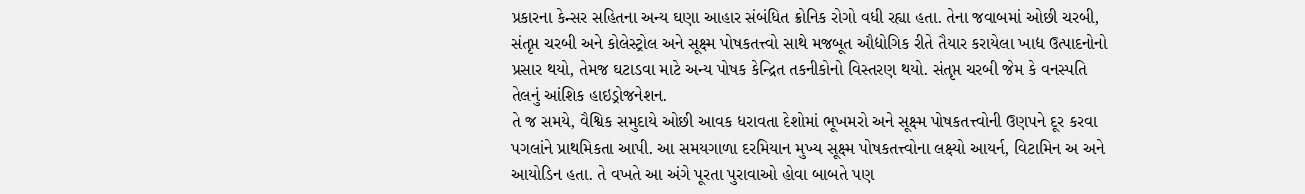પ્રકારના કેન્સર સહિતના અન્ય ઘણા આહાર સંબંધિત ક્રોનિક રોગો વધી રહ્યા હતા. તેના જવાબમાં ઓછી ચરબી, સંતૃપ્ત ચરબી અને કોલેસ્ટ્રોલ અને સૂક્ષ્મ પોષકતત્ત્વો સાથે મજબૂત ઔદ્યોગિક રીતે તૈયાર કરાયેલા ખાદ્ય ઉત્પાદનોનો પ્રસાર થયો, તેમજ ઘટાડવા માટે અન્ય પોષક કેન્દ્રિત તકનીકોનો વિસ્તરણ થયો. સંતૃપ્ત ચરબી જેમ કે વનસ્પતિ તેલનું આંશિક હાઇડ્રોજનેશન.
તે જ સમયે, વૈશ્વિક સમુદાયે ઓછી આવક ધરાવતા દેશોમાં ભૂખમરો અને સૂક્ષ્મ પોષકતત્ત્વોની ઉણપને દૂર કરવા પગલાંને પ્રાથમિકતા આપી. આ સમયગાળા દરમિયાન મુખ્ય સૂક્ષ્મ પોષકતત્ત્વોના લક્ષ્યો આયર્ન, વિટામિન અ અને આયોડિન હતા. તે વખતે આ અંગે પૂરતા પુરાવાઓ હોવા બાબતે પણ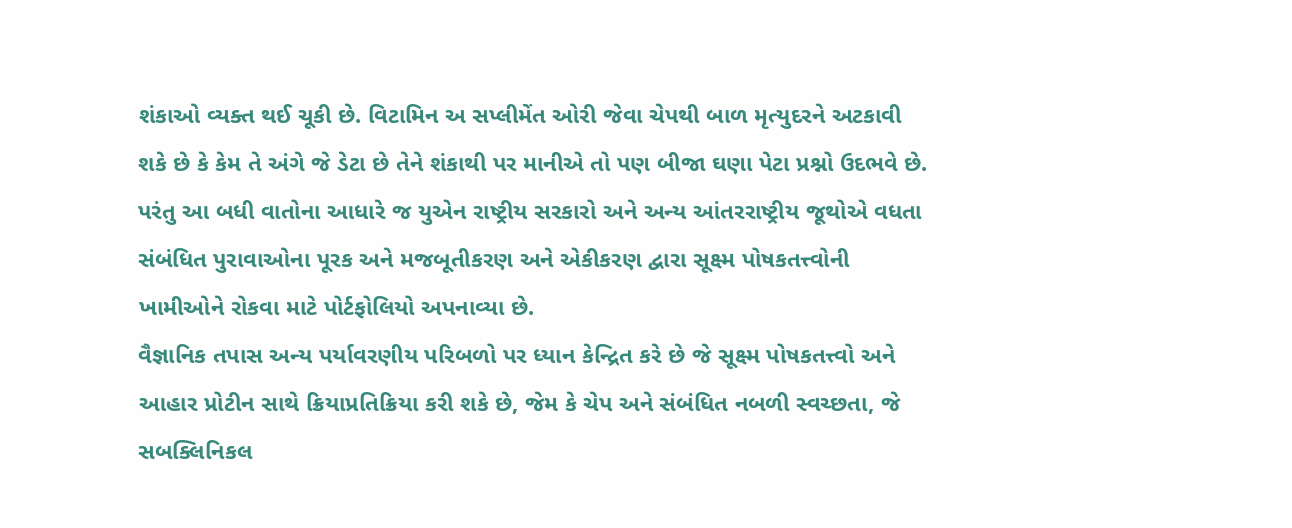શંકાઓ વ્યક્ત થઈ ચૂકી છે. વિટામિન અ સપ્લીમેંત ઓરી જેવા ચેપથી બાળ મૃત્યુદરને અટકાવી શકે છે કે કેમ તે અંગે જે ડેટા છે તેને શંકાથી પર માનીએ તો પણ બીજા ઘણા પેટા પ્રશ્નો ઉદભવે છે.
પરંતુ આ બધી વાતોના આધારે જ યુએન રાષ્ટ્રીય સરકારો અને અન્ય આંતરરાષ્ટ્રીય જૂથોએ વધતા સંબંધિત પુરાવાઓના પૂરક અને મજબૂતીકરણ અને એકીકરણ દ્વારા સૂક્ષ્મ પોષકતત્ત્વોની ખામીઓને રોકવા માટે પોર્ટફોલિયો અપનાવ્યા છે.
વૈજ્ઞાનિક તપાસ અન્ય પર્યાવરણીય પરિબળો પર ધ્યાન કેન્દ્રિત કરે છે જે સૂક્ષ્મ પોષકતત્ત્વો અને આહાર પ્રોટીન સાથે ક્રિયાપ્રતિક્રિયા કરી શકે છે, જેમ કે ચેપ અને સંબંધિત નબળી સ્વચ્છતા, જે સબક્લિનિકલ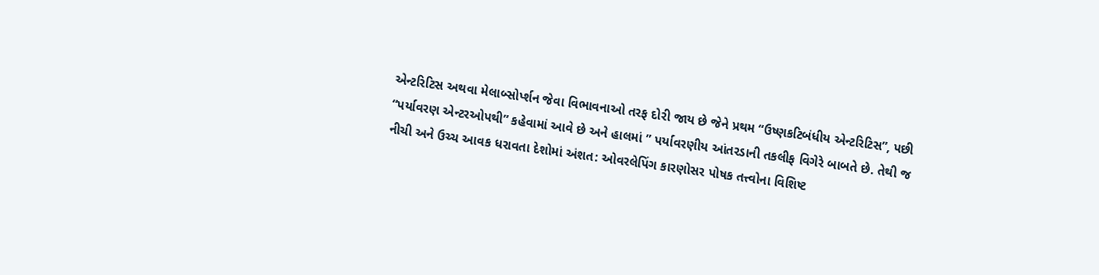એન્ટરિટિસ અથવા મેલાબ્સોર્પ્શન જેવા વિભાવનાઓ તરફ દોરી જાય છે જેને પ્રથમ “ઉષ્ણકટિબંધીય એન્ટરિટિસ”, પછી “પર્યાવરણ એન્ટરઓપથી” કહેવામાં આવે છે અને હાલમાં ” પર્યાવરણીય આંતરડાની તકલીફ વિગેરે બાબતે છે. તેથી જ નીચી અને ઉચ્ચ આવક ધરાવતા દેશોમાં અંશત: ઓવરલેપિંગ કારણોસર પોષક તત્ત્વોના વિશિષ્ટ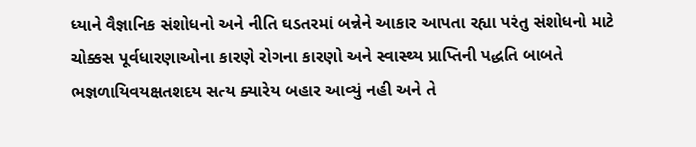ધ્યાને વૈજ્ઞાનિક સંશોધનો અને નીતિ ઘડતરમાં બન્નેને આકાર આપતા રહ્યા પરંતુ સંશોધનો માટે ચોક્કસ પૂર્વધારણાઓના કારણે રોગના કારણો અને સ્વાસ્થ્ય પ્રાપ્તિની પદ્ધતિ બાબતે ભજ્ઞળાયિવયક્ષતશદય સત્ય ક્યારેય બહાર આવ્યું નહી અને તે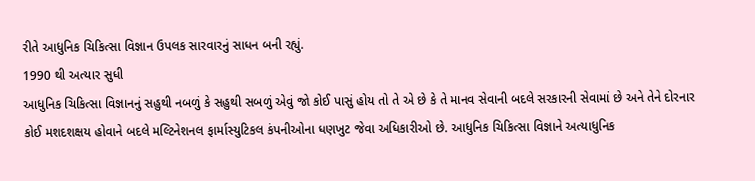રીતે આધુનિક ચિકિત્સા વિજ્ઞાન ઉપલક સારવારનું સાધન બની રહ્યું.
1990 થી અત્યાર સુધી
આધુનિક ચિકિત્સા વિજ્ઞાનનું સહુથી નબળું કે સહુથી સબળું એવું જો કોઈ પાસું હોય તો તે એ છે કે તે માનવ સેવાની બદલે સરકારની સેવામાં છે અને તેને દોરનાર કોઈ મશદશક્ષય હોવાને બદલે મલ્ટિનેશનલ ફાર્માસ્યુટિકલ કંપનીઓના ધણખુટ જેવા અધિકારીઓ છે. આધુનિક ચિકિત્સા વિજ્ઞાને અત્યાધુનિક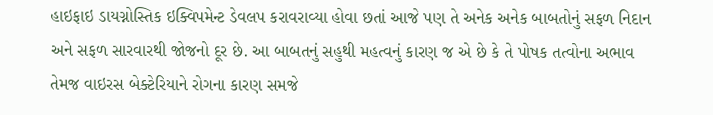હાઇફાઇ ડાયગ્નોસ્તિક ઇક્વિપમેન્ટ ડેવલપ કરાવરાવ્યા હોવા છતાં આજે પણ તે અનેક અનેક બાબતોનું સફળ નિદાન અને સફળ સારવારથી જોજનો દૂર છે. આ બાબતનું સહુથી મહત્વનું કારણ જ એ છે કે તે પોષક તત્વોના અભાવ તેમજ વાઇરસ બેક્ટેરિયાને રોગના કારણ સમજે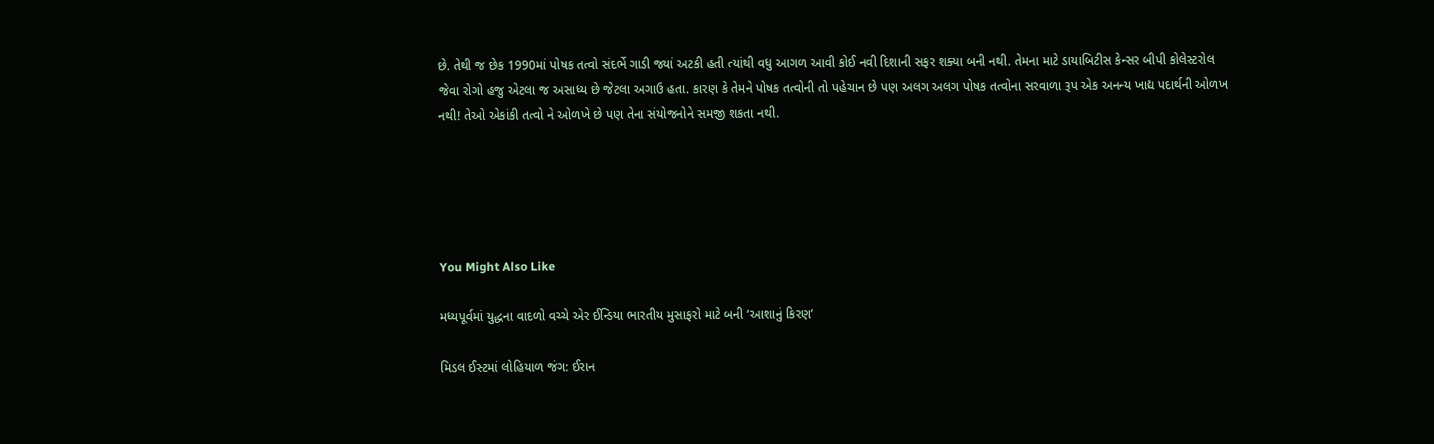છે. તેથી જ છેક 1990માં પોષક તત્વો સંદર્ભે ગાડી જ્યાં અટકી હતી ત્યાંથી વધુ આગળ આવી કોઈ નવી દિશાની સફર શક્યા બની નથી. તેમના માટે ડાયાબિટીસ કેન્સર બીપી કોલેસ્ટરોલ જેવા રોગો હજુ એટલા જ અસાધ્ય છે જેટલા અગાઉ હતા. કારણ કે તેમને પોષક તત્વોની તો પહેચાન છે પણ અલગ અલગ પોષક તત્વોના સરવાળા રૂપ એક અનન્ય ખાદ્ય પદાર્થની ઓળખ નથી! તેઓ એકાંકી તત્વો ને ઓળખે છે પણ તેના સંયોજનોને સમજી શકતા નથી.





You Might Also Like

મધ્યપૂર્વમાં યુદ્ધના વાદળો વચ્ચે એર ઈન્ડિયા ભારતીય મુસાફરો માટે બની ‘આશાનું કિરણ’

મિડલ ઈસ્ટમાં લોહિયાળ જંગ: ઈરાન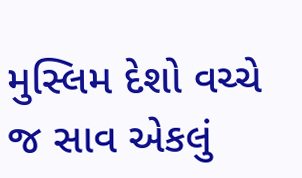મુસ્લિમ દેશો વચ્ચે જ સાવ એકલું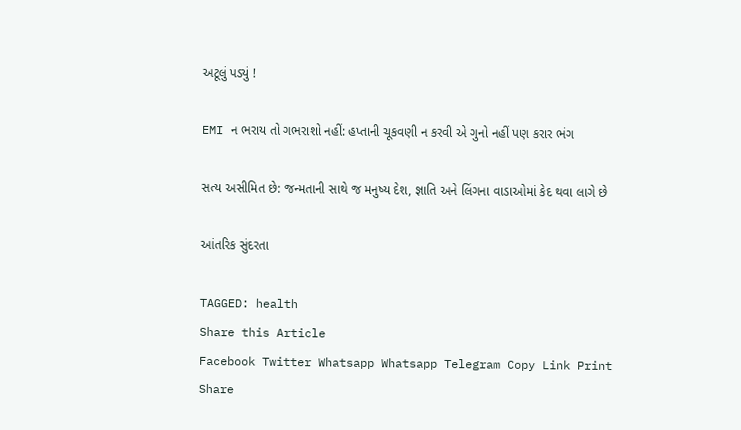અટૂલું પડ્યું !

EMI ન ભરાય તો ગભરાશો નહીં: હપ્તાની ચૂકવણી ન કરવી એ ગુનો નહીં પણ કરાર ભંગ

સત્ય અસીમિત છે: જન્મતાની સાથે જ મનુષ્ય દેશ, જ્ઞાતિ અને લિંગના વાડાઓમાં કેદ થવા લાગે છે

આંતરિક સુંદરતા

TAGGED: health
Share this Article
Facebook Twitter Whatsapp Whatsapp Telegram Copy Link Print
Share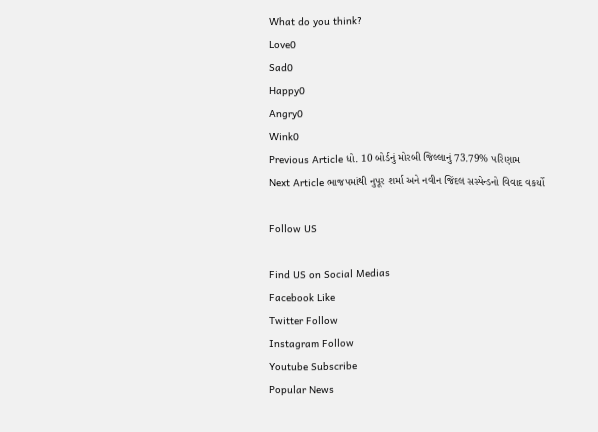What do you think?
Love0
Sad0
Happy0
Angry0
Wink0
Previous Article ધો. 10 બોર્ડનું મોરબી જિલ્લાનું 73.79% પરિણામ
Next Article ભાજપમાંથી નુપૂર શર્મા અને નવીન જિંદલ સસ્પેન્ડનો વિવાદ વકર્યો

Follow US

Find US on Social Medias
Facebook Like
Twitter Follow
Instagram Follow
Youtube Subscribe
Popular News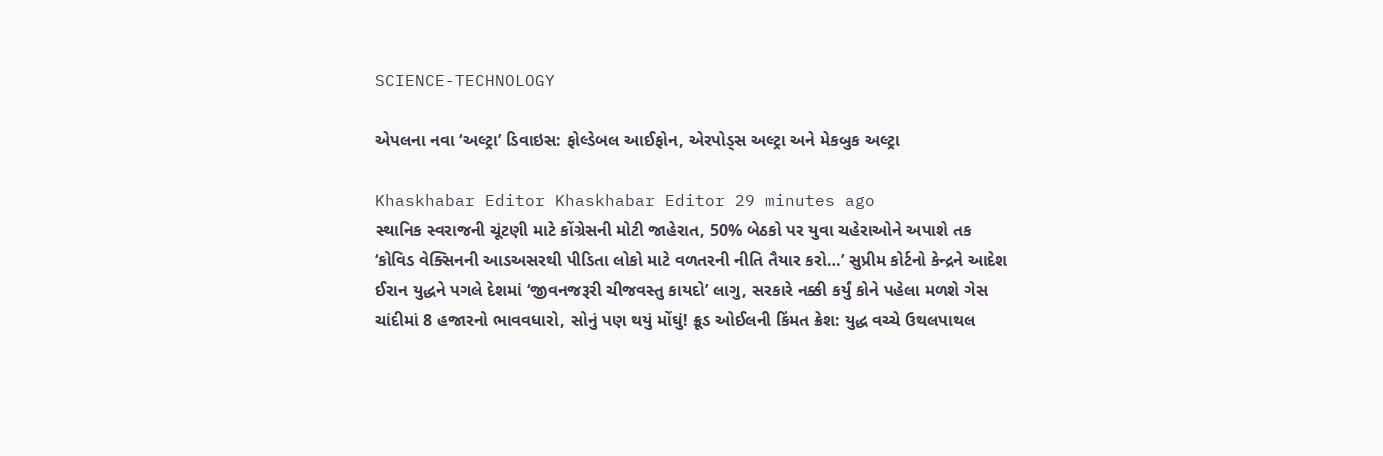SCIENCE-TECHNOLOGY

એપલના નવા ‘અલ્ટ્રા’ ડિવાઇસ: ફોલ્ડેબલ આઈફોન, એરપોડ્સ અલ્ટ્રા અને મેકબુક અલ્ટ્રા

Khaskhabar Editor Khaskhabar Editor 29 minutes ago
સ્થાનિક સ્વરાજની ચૂંટણી માટે કોંગ્રેસની મોટી જાહેરાત, 50% બેઠકો પર યુવા ચહેરાઓને અપાશે તક
‘કોવિડ વેક્સિનની આડઅસરથી પીડિતા લોકો માટે વળતરની નીતિ તૈયાર કરો…’ સુપ્રીમ કોર્ટનો કેન્દ્રને આદેશ
ઈરાન યુદ્ધને પગલે દેશમાં ‘જીવનજરૂરી ચીજવસ્તુ કાયદો’ લાગુ, સરકારે નક્કી કર્યું કોને પહેલા મળશે ગેસ
ચાંદીમાં 8 હજારનો ભાવવધારો, સોનું પણ થયું મોંઘું! ક્રૂડ ઓઈલની કિંમત ક્રેશ: યુદ્ધ વચ્ચે ઉથલપાથલ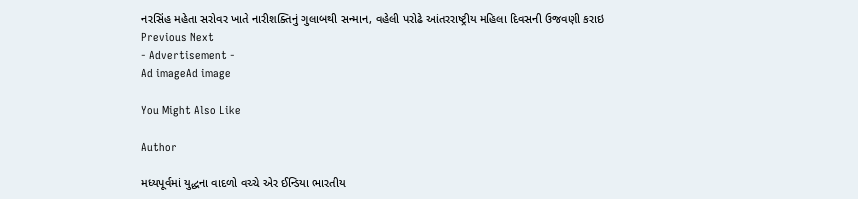નરસિંહ મહેતા સરોવર ખાતે નારીશક્તિનું ગુલાબથી સન્માન, વહેલી પરોઢે આંતરરાષ્ટ્રીય મહિલા દિવસની ઉજવણી કરાઇ
Previous Next
- Advertisement -
Ad imageAd image

You Might Also Like

Author

મધ્યપૂર્વમાં યુદ્ધના વાદળો વચ્ચે એર ઈન્ડિયા ભારતીય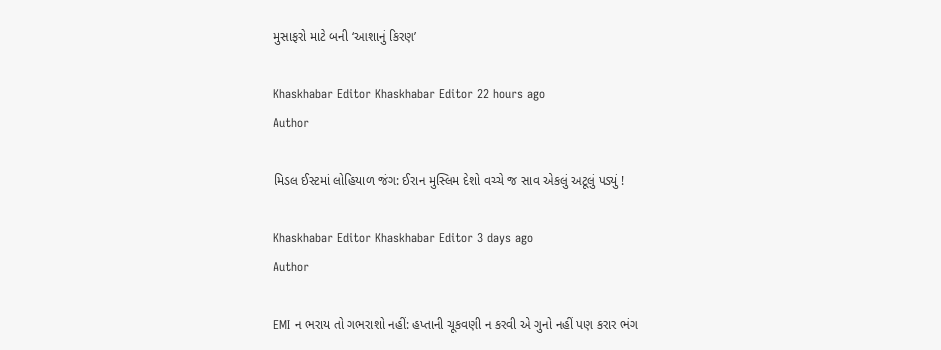મુસાફરો માટે બની ‘આશાનું કિરણ’

Khaskhabar Editor Khaskhabar Editor 22 hours ago
Author

મિડલ ઈસ્ટમાં લોહિયાળ જંગ: ઈરાન મુસ્લિમ દેશો વચ્ચે જ સાવ એકલું અટૂલું પડ્યું !

Khaskhabar Editor Khaskhabar Editor 3 days ago
Author

EMI ન ભરાય તો ગભરાશો નહીં: હપ્તાની ચૂકવણી ન કરવી એ ગુનો નહીં પણ કરાર ભંગ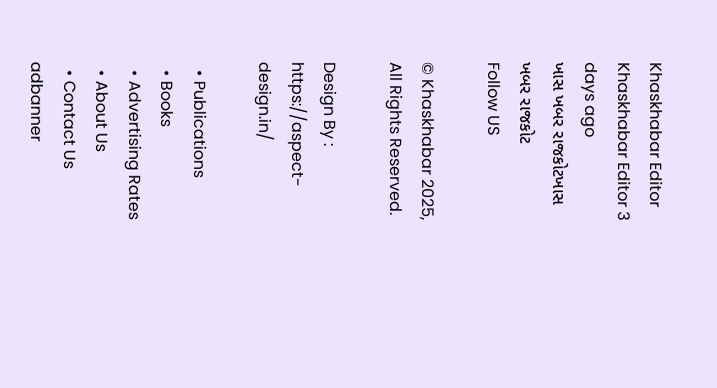Khaskhabar Editor Khaskhabar Editor 3 days ago
ખાસ ખબર રાજકોટખાસ ખબર રાજકોટ
Follow US

© Khaskhabar 2025, All Rights Reserved.

Design By : https://aspect-design.in/

  • Publications
  • Books
  • Advertising Rates
  • About Us
  • Contact Us
adbanner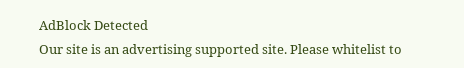AdBlock Detected
Our site is an advertising supported site. Please whitelist to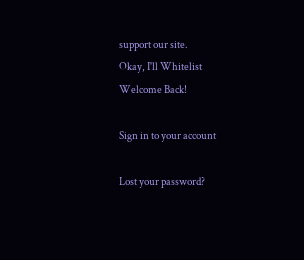support our site.
Okay, I'll Whitelist
Welcome Back!

Sign in to your account

Lost your password?